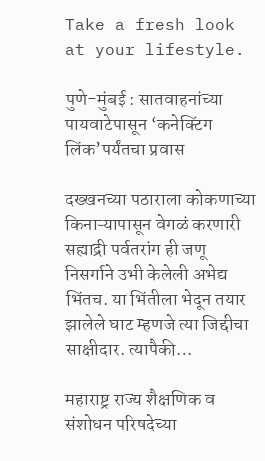Take a fresh look at your lifestyle.

पुणे-मुंबई : सातवाहनांच्या पायवाटेपासून ‘कनेक्टिंग लिंक’पर्यंतचा प्रवास

दख्खनच्या पठाराला कोकणाच्या किनाऱ्यापासून वेगळं करणारी सह्याद्री पर्वतरांग ही जणू निसर्गाने उभी केलेली अभेद्य भिंतच. या भिंतीला भेदून तयार झालेले घाट म्हणजे त्या जिद्दीचा साक्षीदार. त्यापैकी…

महाराष्ट्र राज्य शैक्षणिक व संशोधन परिषदेच्या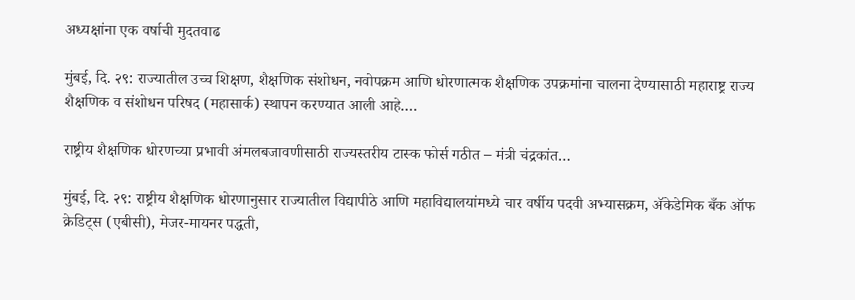अध्यक्षांना एक वर्षाची मुदतवाढ

मुंबई, दि. २९: राज्यातील उच्च शिक्षण, शैक्षणिक संशोधन, नवोपक्रम आणि धोरणात्मक शैक्षणिक उपक्रमांना चालना देण्यासाठी महाराष्ट्र राज्य शैक्षणिक व संशोधन परिषद (महासार्क) स्थापन करण्यात आली आहे.…

राष्ट्रीय शैक्षणिक धोरणच्या प्रभावी अंमलबजावणीसाठी राज्यस्तरीय टास्क फोर्स गठीत – मंत्री चंद्रकांत…

मुंबई, दि. २९: राष्ट्रीय शैक्षणिक धोरणानुसार राज्यातील विद्यापीठे आणि महाविद्यालयांमध्ये चार वर्षीय पदवी अभ्यासक्रम, ॲकेडेमिक बँक ऑफ क्रेडिट्स (एबीसी), मेजर-मायनर पद्धती,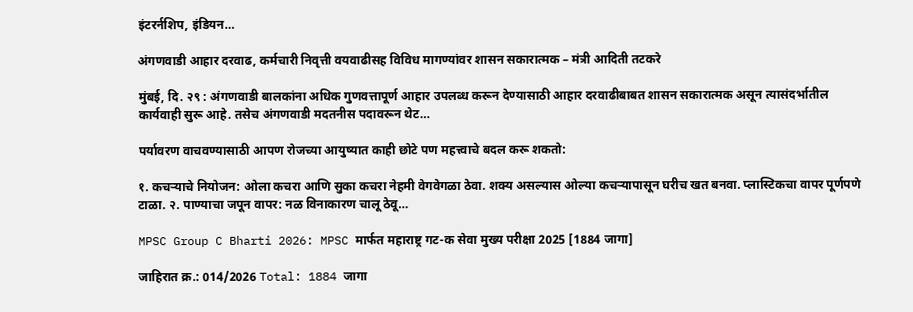इंटरर्नशिप, इंडियन…

अंगणवाडी आहार दरवाढ, कर्मचारी निवृत्ती वयवाढीसह विविध मागण्यांवर शासन सकारात्मक – मंत्री आदिती तटकरे

मुंबई, दि. २९ : अंगणवाडी बालकांना अधिक गुणवत्तापूर्ण आहार उपलब्ध करून देण्यासाठी आहार दरवाढीबाबत शासन सकारात्मक असून त्यासंदर्भातील कार्यवाही सुरू आहे. तसेच अंगणवाडी मदतनीस पदावरून थेट…

पर्यावरण वाचवण्यासाठी आपण रोजच्या आयुष्यात काही छोटे पण महत्त्वाचे बदल करू शकतो:

१. कचऱ्याचे नियोजन: ओला कचरा आणि सुका कचरा नेहमी वेगवेगळा ठेवा. शक्य असल्यास ओल्या कचऱ्यापासून घरीच खत बनवा. प्लास्टिकचा वापर पूर्णपणे टाळा. २. पाण्याचा जपून वापर: नळ विनाकारण चालू ठेवू…

MPSC Group C Bharti 2026: MPSC मार्फत महाराष्ट्र गट-क सेवा मुख्य परीक्षा 2025 [1884 जागा]

जाहिरात क्र.: 014/2026 Total: 1884 जागा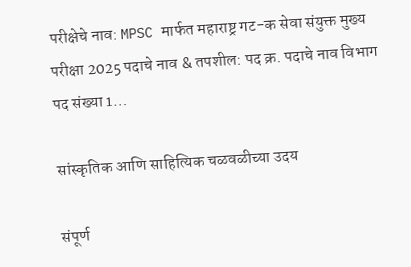परीक्षेचे नाव: MPSC मार्फत महाराष्ट्र गट-क सेवा संयुक्त मुख्य परीक्षा 2025 पदाचे नाव & तपशील: पद क्र. पदाचे नाव विभाग पद संख्या 1…

सांस्कृतिक आणि साहित्यिक चळवळीच्या उदय

संपूर्ण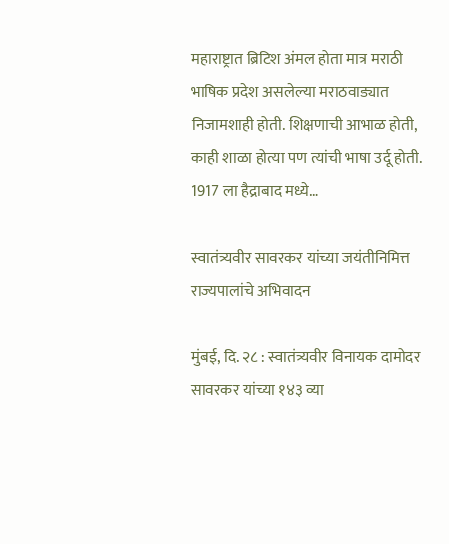महाराष्ट्रात ब्रिटिश अंमल होता मात्र मराठी भाषिक प्रदेश असलेल्या मराठवाड्यात निजामशाही होती. शिक्षणाची आभाळ होती, काही शाळा होत्या पण त्यांची भाषा उर्दू होती. 1917 ला हैद्राबाद मध्ये…

स्वातंत्र्यवीर सावरकर यांच्या जयंतीनिमित्त राज्यपालांचे अभिवादन

मुंबई, दि. २८ : स्वातंत्र्यवीर विनायक दामोदर सावरकर यांच्या १४३ व्या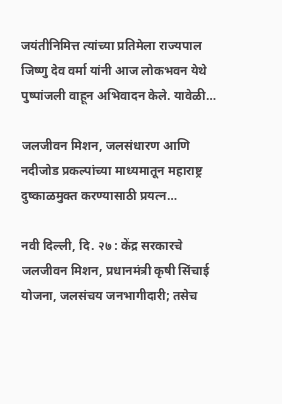जयंतीनिमित्त त्यांच्या प्रतिमेला राज्यपाल जिष्णु देव वर्मा यांनी आज लोकभवन येथे पुष्पांजली वाहून अभिवादन केले. यावेळी…

जलजीवन मिशन, जलसंधारण आणि नदीजोड प्रकल्पांच्या माध्यमातून महाराष्ट्र दुष्काळमुक्त करण्यासाठी प्रयत्न…

नवी दिल्ली, दि. २७ : केंद्र सरकारचे जलजीवन मिशन, प्रधानमंत्री कृषी सिंचाई योजना, जलसंचय जनभागीदारी; तसेच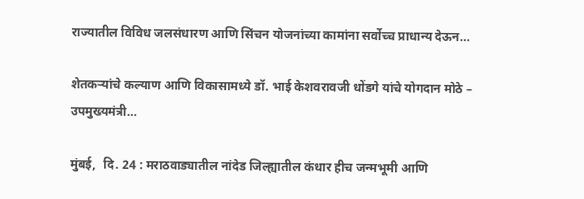राज्यातील विविध जलसंधारण आणि सिंचन योजनांच्या कामांना सर्वोच्च प्राधान्य देऊन…

शेतकऱ्यांचे कल्याण आणि विकासामध्ये डॉ. भाई केशवरावजी धोंडगे यांचे योगदान मोठे – उपमुख्यमंत्री…

मुंबई,  दि. 24 : मराठवाड्यातील नांदेड जिल्ह्यातील कंधार हीच जन्मभूमी आणि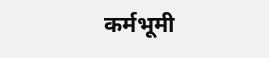कर्मभूमी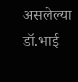असलेल्या डॉ.भाई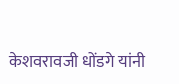केशवरावजी धोंडगे यांनी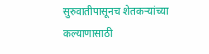सुरुवातीपासूनच शेतकऱ्यांच्या कल्याणासाठी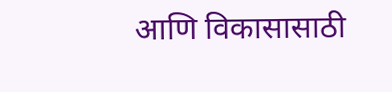आणि विकासासाठी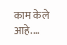काम केले आहे.…